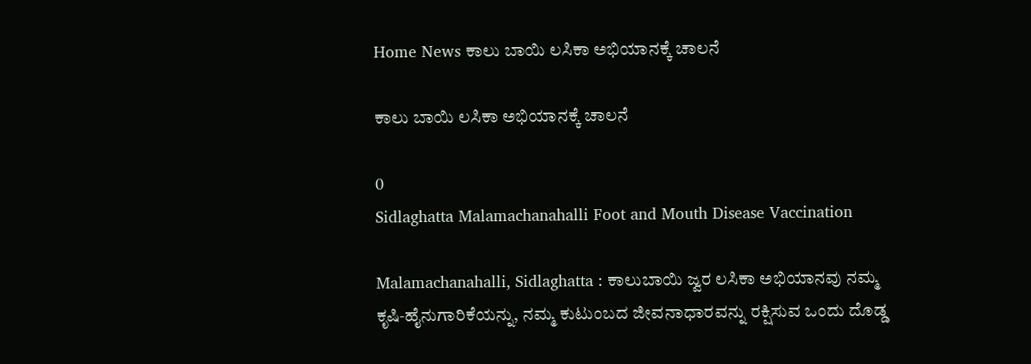Home News ಕಾಲು ಬಾಯಿ ಲಸಿಕಾ ಅಭಿಯಾನಕ್ಕೆ ಚಾಲನೆ

ಕಾಲು ಬಾಯಿ ಲಸಿಕಾ ಅಭಿಯಾನಕ್ಕೆ ಚಾಲನೆ

0
Sidlaghatta Malamachanahalli Foot and Mouth Disease Vaccination

Malamachanahalli, Sidlaghatta : ಕಾಲುಬಾಯಿ ಜ್ವರ ಲಸಿಕಾ ಅಭಿಯಾನವು ನಮ್ಮ ಕೃಷಿ‑ಹೈನುಗಾರಿಕೆಯನ್ನು, ನಮ್ಮ ಕುಟುಂಬದ ಜೀವನಾಧಾರವನ್ನು ರಕ್ಷಿಸುವ ಒಂದು ದೊಡ್ಡ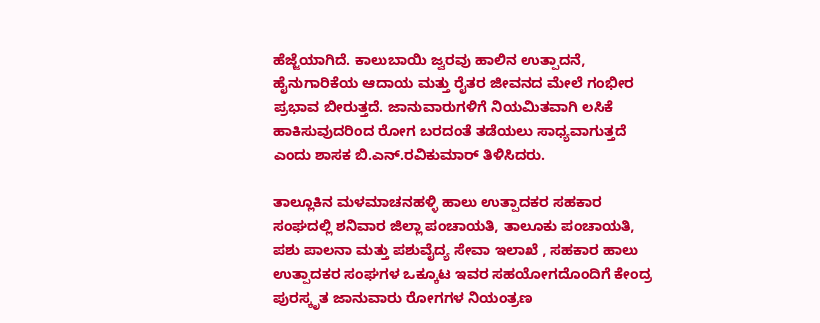ಹೆಜ್ಜೆಯಾಗಿದೆ. ಕಾಲುಬಾಯಿ ಜ್ವರವು ಹಾಲಿನ ಉತ್ಪಾದನೆ, ಹೈನುಗಾರಿಕೆಯ ಆದಾಯ ಮತ್ತು ರೈತರ ಜೀವನದ ಮೇಲೆ ಗಂಭೀರ ಪ್ರಭಾವ ಬೀರುತ್ತದೆ. ಜಾನುವಾರುಗಳಿಗೆ ನಿಯಮಿತವಾಗಿ ಲಸಿಕೆ ಹಾಕಿಸುವುದರಿಂದ ರೋಗ ಬರದಂತೆ ತಡೆಯಲು ಸಾಧ್ಯವಾಗುತ್ತದೆ ಎಂದು ಶಾಸಕ ಬಿ.ಎನ್.ರವಿಕುಮಾರ್ ತಿಳಿಸಿದರು.

ತಾಲ್ಲೂಕಿನ ಮಳಮಾಚನಹಳ್ಳಿ ಹಾಲು ಉತ್ಪಾದಕರ ಸಹಕಾರ ಸಂಘದಲ್ಲಿ ಶನಿವಾರ ಜಿಲ್ಲಾ ಪಂಚಾಯತಿ, ತಾಲೂಕು ಪಂಚಾಯತಿ, ಪಶು ಪಾಲನಾ ಮತ್ತು ಪಶುವೈದ್ಯ ಸೇವಾ ಇಲಾಖೆ , ಸಹಕಾರ ಹಾಲು ಉತ್ಪಾದಕರ ಸಂಘಗಳ ಒಕ್ಕೂಟ ಇವರ ಸಹಯೋಗದೊಂದಿಗೆ ಕೇಂದ್ರ ಪುರಸ್ಕೃತ ಜಾನುವಾರು ರೋಗಗಳ ನಿಯಂತ್ರಣ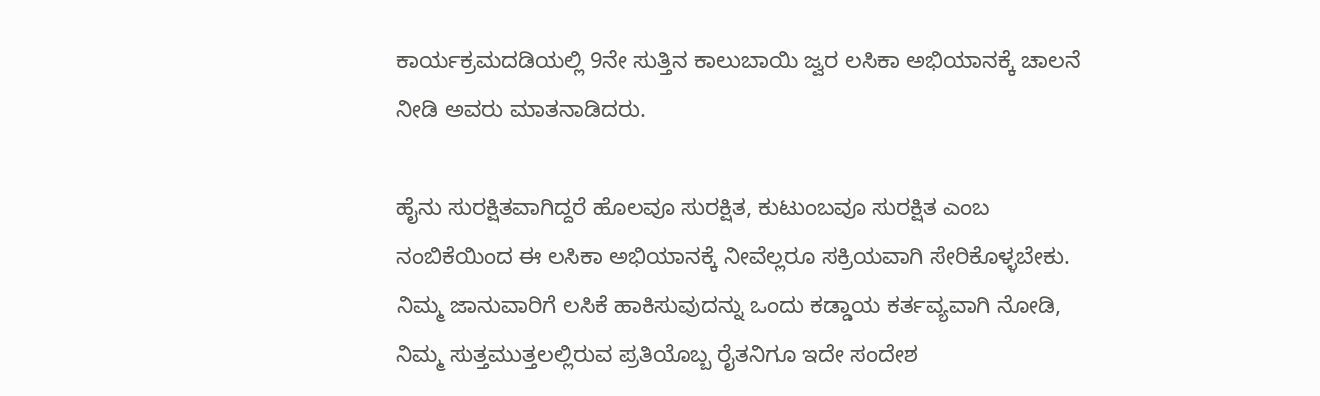ಕಾರ್ಯಕ್ರಮದಡಿಯಲ್ಲಿ 9ನೇ ಸುತ್ತಿನ ಕಾಲುಬಾಯಿ ಜ್ವರ ಲಸಿಕಾ ಅಭಿಯಾನಕ್ಕೆ ಚಾಲನೆ ನೀಡಿ ಅವರು ಮಾತನಾಡಿದರು.

ಹೈನು ಸುರಕ್ಷಿತವಾಗಿದ್ದರೆ ಹೊಲವೂ ಸುರಕ್ಷಿತ, ಕುಟುಂಬವೂ ಸುರಕ್ಷಿತ ಎಂಬ ನಂಬಿಕೆಯಿಂದ ಈ ಲಸಿಕಾ ಅಭಿಯಾನಕ್ಕೆ ನೀವೆಲ್ಲರೂ ಸಕ್ರಿಯವಾಗಿ ಸೇರಿಕೊಳ್ಳಬೇಕು. ನಿಮ್ಮ ಜಾನುವಾರಿಗೆ ಲಸಿಕೆ ಹಾಕಿಸುವುದನ್ನು ಒಂದು ಕಡ್ಡಾಯ ಕರ್ತವ್ಯವಾಗಿ ನೋಡಿ, ನಿಮ್ಮ ಸುತ್ತಮುತ್ತಲಲ್ಲಿರುವ ಪ್ರತಿಯೊಬ್ಬ ರೈತನಿಗೂ ಇದೇ ಸಂದೇಶ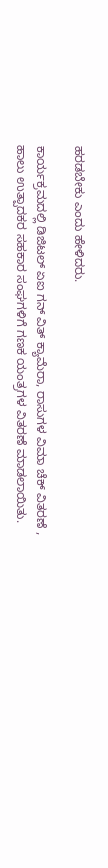ಹರಡಬೇಕು ಎಂದು ಹೇಳಿದರು.

ಕಾರ್ಯಕ್ರಮದಲ್ಲಿ ಡಿಜಿಟಲ್ ಏಐ ಗನ್ ವಿತ್ ಕ್ಯಾಮೆರಾ, ರಾಸುಗಳ ವಿಮಾ ಚೆಕ್ ವಿತರಣೆ , ಹಾಲು ಉತ್ಪಾದಕರ ಸಹಕಾರ ಸಂಘಗಳಿಗೆ ಗಣಕ ಯಂತ್ರಗಳ ವಿತರಣೆ ಮಾಡಲಾಯಿತು.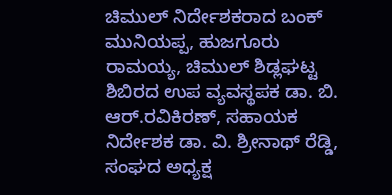ಚಿಮುಲ್ ನಿರ್ದೇಶಕರಾದ ಬಂಕ್ ಮುನಿಯಪ್ಪ, ಹುಜಗೂರು ರಾಮಯ್ಯ, ಚಿಮುಲ್ ಶಿಡ್ಲಘಟ್ಟ ಶಿಬಿರದ ಉಪ ವ್ಯವಸ್ಥಪಕ ಡಾ. ಬಿ. ಆರ್.ರವಿಕಿರಣ್, ಸಹಾಯಕ ನಿರ್ದೇಶಕ ಡಾ. ವಿ. ಶ್ರೀನಾಥ್ ರೆಡ್ಡಿ, ಸಂಘದ ಅಧ್ಯಕ್ಷ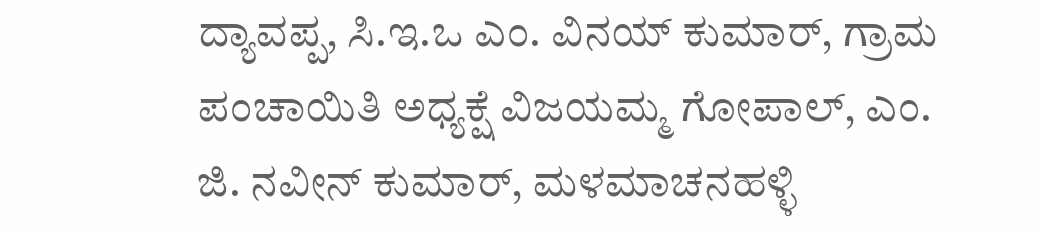ದ್ಯಾವಪ್ಪ, ಸಿ.ಇ.ಒ ಎಂ. ವಿನಯ್ ಕುಮಾರ್, ಗ್ರಾಮ ಪಂಚಾಯಿತಿ ಅಧ್ಯಕ್ಷೆ ವಿಜಯಮ್ಮ ಗೋಪಾಲ್, ಎಂ. ಜಿ. ನವೀನ್ ಕುಮಾರ್, ಮಳಮಾಚನಹಳ್ಳಿ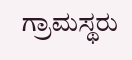ಗ್ರಾಮಸ್ಥರು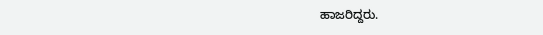ಹಾಜರಿದ್ದರು.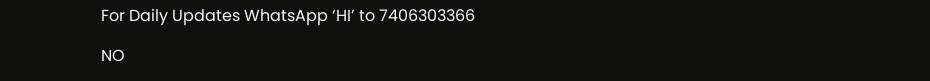For Daily Updates WhatsApp ‘HI’ to 7406303366

NO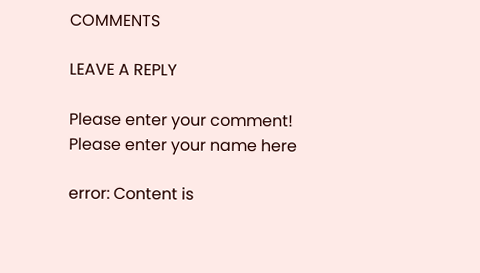COMMENTS

LEAVE A REPLY

Please enter your comment!
Please enter your name here

error: Content is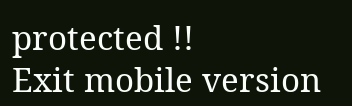protected !!
Exit mobile version